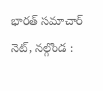భారత్ సమాచార్ నెట్, నల్గొండ :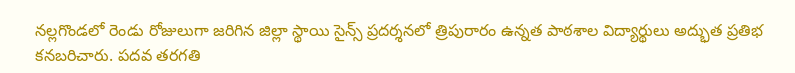నల్లగొండలో రెండు రోజులుగా జరిగిన జిల్లా స్థాయి సైన్స్ ప్రదర్శనలో త్రిపురారం ఉన్నత పాఠశాల విద్యార్థులు అద్భుత ప్రతిభ కనబరిచారు. పదవ తరగతి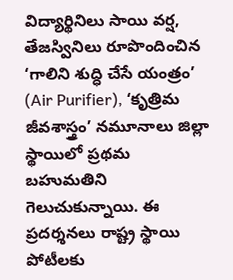విద్యార్థినిలు సాయి వర్ష, తేజస్వినిలు రూపొందించిన ‘గాలిని శుద్ధి చేసే యంత్రం’ (Air Purifier), ‘కృత్రిమ జీవశాస్త్రం’ నమూనాలు జిల్లా స్థాయిలో ప్రథమ బహుమతిని గెలుచుకున్నాయి. ఈ ప్రదర్శనలు రాష్ట్ర స్థాయి పోటీలకు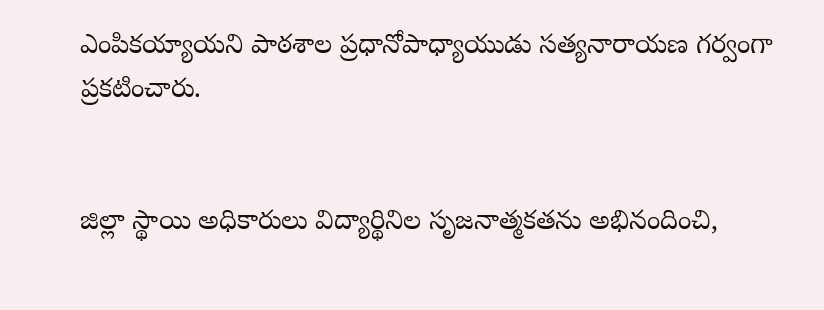ఎంపికయ్యాయని పాఠశాల ప్రధానోపాధ్యాయుడు సత్యనారాయణ గర్వంగా ప్రకటించారు.


జిల్లా స్థాయి అధికారులు విద్యార్థినిల సృజనాత్మకతను అభినందించి,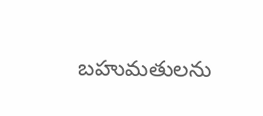బహుమతులను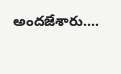అందజేశారు.…